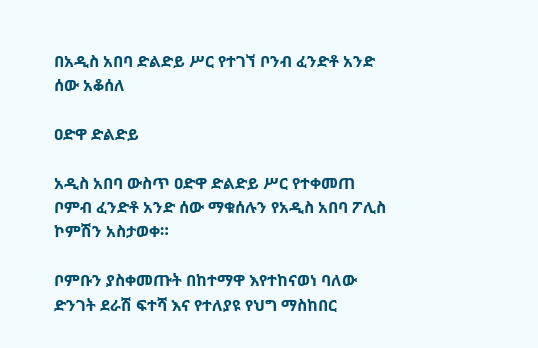በአዲስ አበባ ድልድይ ሥር የተገኘ ቦንብ ፈንድቶ አንድ ሰው አቆሰለ

ዐድዋ ድልድይ

አዲስ አበባ ውስጥ ዐድዋ ድልድይ ሥር የተቀመጠ ቦምብ ፈንድቶ አንድ ሰው ማቁሰሉን የአዲስ አበባ ፖሊስ ኮምሽን አስታወቀ።

ቦምቡን ያስቀመጡት በከተማዋ እየተከናወነ ባለው ድንገት ደራሽ ፍተሻ እና የተለያዩ የህግ ማስከበር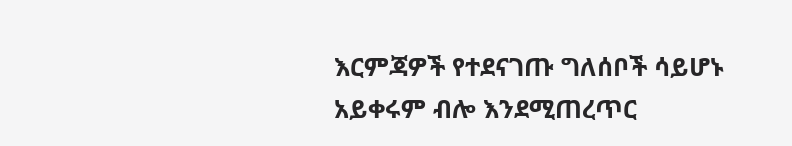እርምጃዎች የተደናገጡ ግለሰቦች ሳይሆኑ አይቀሩም ብሎ እንደሚጠረጥር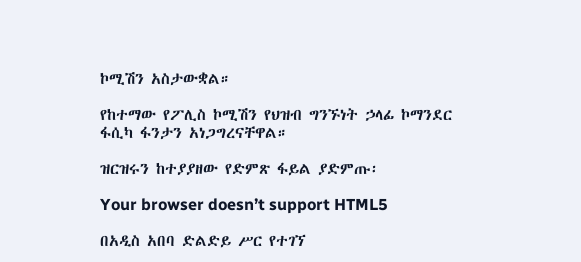ኮሚሽን አስታውቋል።

የከተማው የፖሊስ ኮሚሽን የህዝብ ግንኙነት ኃላፊ ኮማንደር ፋሲካ ፋንታን አነጋግረናቸዋል።

ዝርዝሩን ከተያያዘው የድምጽ ፋይል ያድምጡ፡

Your browser doesn’t support HTML5

በአዲስ አበባ ድልድይ ሥር የተገኘ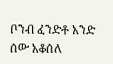ቦንብ ፈንድቶ አንድ ሰው አቆሰለ